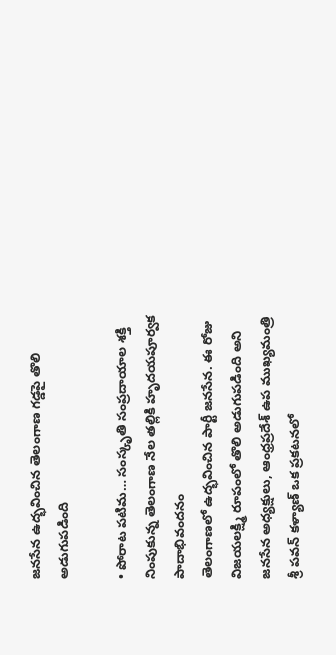జనసేన ఉద్భవించిన తెలంగాణ గడ్డపై తొలి అడుగుపడింది

• పోరాట పటిమ… సంస్కృతి సంప్రదాయాల శక్తి నింపుకున్న తెలంగాణ నేల తల్లికి హృదయపూర్వక పాదాభివందనం
తెలంగాణలో ఉద్భవించిన పార్టీ జనసేన. ఈ రోజు విజయలక్ష్మి రూపంలో తొలి అడుగుపడింది అని జనసేన అధ్యక్షులు, ఆంధ్రప్రదేశ్ ఉప ముఖ్యమంత్రి శ్రీ పవన్ కళ్యాణ్ ఒక ప్రకటనలో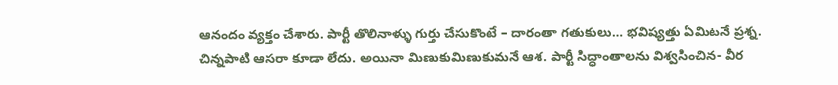ఆనందం వ్యక్తం చేశారు. పార్టీ తొలినాళ్ళు గుర్తు చేసుకొంటే – దారంతా గతుకులు… భవిష్యత్తు ఏమిటనే ప్రశ్న. చిన్నపాటి ఆసరా కూడా లేదు. అయినా మిణుకుమిణుకుమనే ఆశ. పార్టీ సిద్ధాంతాలను విశ్వసించిన- వీర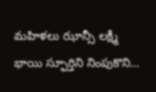మహిళలు ఝాన్సీ లక్ష్మీ భాయి స్ఫూర్తిని నింపుకొని…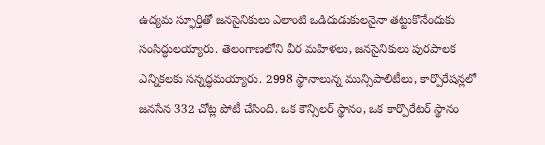ఉద్యమ స్ఫూర్తితో జనసైనికులు ఎలాంటి ఒడిదుడుకులనైనా తట్టుకొనేందుకు సంసిద్ధులయ్యారు. తెలంగాణలోని వీర మహిళలు, జనసైనికులు పురపాలక ఎన్నికలకు సన్నద్ధమయ్యారు. 2998 స్థానాలున్న మున్సిపాలిటీలు, కార్పొరేషన్లలో జనసేన 332 చోట్ల పోటీ చేసింది. ఒక కౌన్సిలర్ స్థానం, ఒక కార్పొరేటర్ స్థానం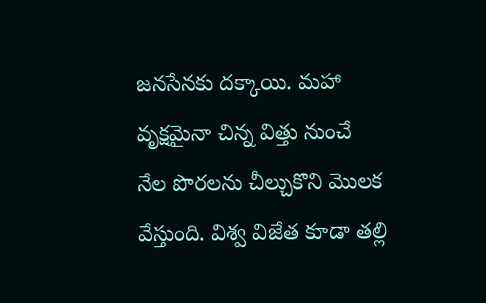జనసేనకు దక్కాయి. మహా వృక్షమైనా చిన్న విత్తు నుంచే నేల పొరలను చీల్చుకొని మొలక వేస్తుంది. విశ్వ విజేత కూడా తల్లి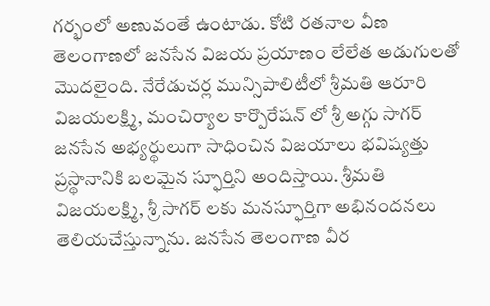గర్భంలో అణువంతే ఉంటాడు. కోటి రతనాల వీణ తెలంగాణలో జనసేన విజయ ప్రయాణం లేలేత అడుగులతో మొదలైంది. నేరేడుచర్ల మున్సిపాలిటీలో శ్రీమతి ఆరూరి విజయలక్ష్మి, మంచిర్యాల కార్పొరేషన్ లో శ్రీ అగ్గు సాగర్ జనసేన అభ్యర్థులుగా సాధించిన విజయాలు భవిష్యత్తు ప్రస్థానానికి బలమైన స్ఫూర్తిని అందిస్తాయి. శ్రీమతి విజయలక్ష్మి, శ్రీ సాగర్ లకు మనస్ఫూర్తిగా అభినందనలు తెలియచేస్తున్నాను. జనసేన తెలంగాణ వీర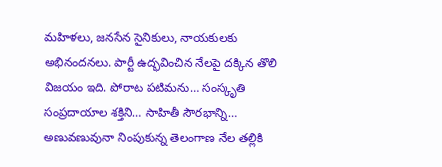మహిళలు, జనసేన సైనికులు, నాయకులకు అభినందనలు. పార్టీ ఉద్భవించిన నేలపై దక్కిన తొలి విజయం ఇది. పోరాట పటిమను… సంస్కృతి సంప్రదాయాల శక్తిని… సాహితీ సౌరభాన్ని… అణువణువునా నింపుకున్న తెలంగాణ నేల తల్లికి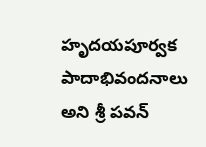హృదయపూర్వక పాదాభివందనాలు అని శ్రీ పవన్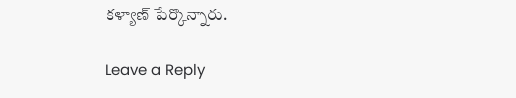కళ్యాణ్ పేర్కొన్నారు.

Leave a Reply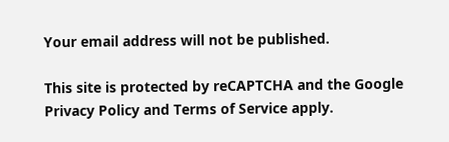Your email address will not be published.

This site is protected by reCAPTCHA and the Google Privacy Policy and Terms of Service apply.